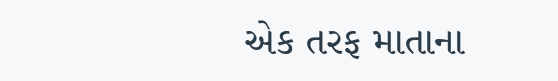એક તરફ માતાના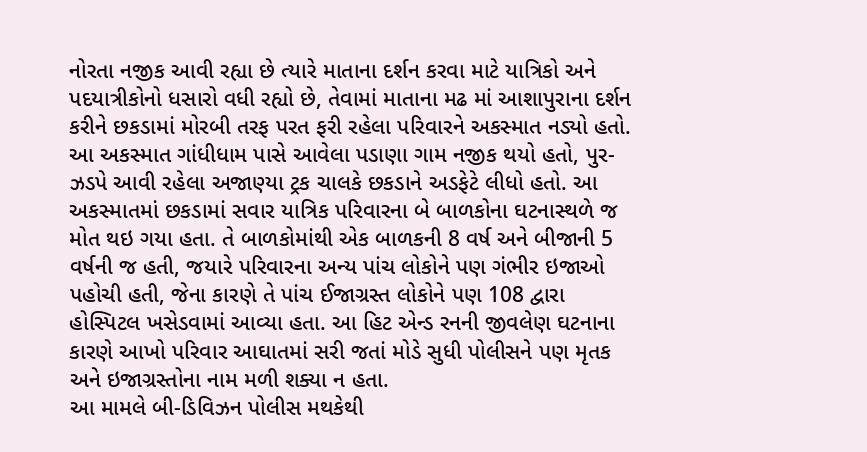નોરતા નજીક આવી રહ્યા છે ત્યારે માતાના દર્શન કરવા માટે યાત્રિકો અને પદયાત્રીકોનો ધસારો વધી રહ્યો છે, તેવામાં માતાના મઢ માં આશાપુરાના દર્શન કરીને છકડામાં મોરબી તરફ પરત ફરી રહેલા પરિવારને અકસ્માત નડ્યો હતો. આ અકસ્માત ગાંધીધામ પાસે આવેલા પડાણા ગામ નજીક થયો હતો, પુર-ઝડપે આવી રહેલા અજાણ્યા ટ્રક ચાલકે છકડાને અડફેટે લીધો હતો. આ અકસ્માતમાં છકડામાં સવાર યાત્રિક પરિવારના બે બાળકોના ઘટનાસ્થળે જ મોત થઇ ગયા હતા. તે બાળકોમાંથી એક બાળકની 8 વર્ષ અને બીજાની 5 વર્ષની જ હતી, જયારે પરિવારના અન્ય પાંચ લોકોને પણ ગંભીર ઇજાઓ પહોચી હતી, જેના કારણે તે પાંચ ઈજાગ્રસ્ત લોકોને પણ 108 દ્વારા હોસ્પિટલ ખસેડવામાં આવ્યા હતા. આ હિટ એન્ડ રનની જીવલેણ ઘટનાના કારણે આખો પરિવાર આઘાતમાં સરી જતાં મોડે સુધી પોલીસને પણ મૃતક અને ઇજાગ્રસ્તોના નામ મળી શક્યા ન હતા.
આ મામલે બી-ડિવિઝન પોલીસ મથકેથી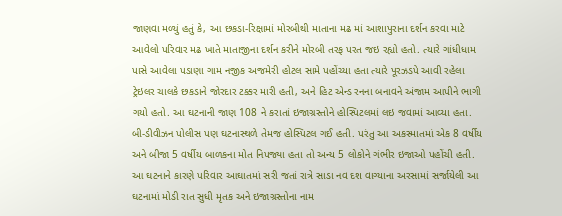જાણવા મળ્યું હતું કે, આ છકડા-રિક્ષામાં મોરબીથી માતાના મઢ માં આશાપુરાના દર્શન કરવા માટે આવેલો પરિવાર મઢ ખાતે માતાજીના દર્શન કરીને મોરબી તરફ પરત જઇ રહ્યો હતો. ત્યારે ગાંધીધામ પાસે આવેલા પડાણા ગામ નજીક અજમેરી હોટલ સામે પહોંચ્યા હતા ત્યારે પૂરઝડપે આવી રહેલા ટ્રેઇલર ચાલકે છકડાને જોરદાર ટક્કર મારી હતી, અને હિટ એન્ડ રનના બનાવને અંજામ આપીને ભાગી ગયો હતો. આ ઘટનાની જાણ 108 ને કરાતાં ઇજાગ્રસ્તોને હોસ્પિટલમાં લઇ જવામાં આવ્યા હતા. બી-ડીવીઝન પોલીસ પણ ઘટનાસ્થળે તેમજ હોસ્પિટલ ગઈ હતી. પરંતુ આ અકસ્માતમાં એક 8 વર્ષીય અને બીજા 5 વર્ષીય બાળકના મોત નિપજ્યા હતા તો અન્ય 5 લોકોને ગંભીર ઇજાઓ પહોંચી હતી. આ ઘટનાને કારણે પરિવાર આઘાતમાં સરી જતાં રાત્રે સાડા નવ દશ વાગ્યાના અરસામાં સર્જાયેલી આ ઘટનામાં મોડી રાત સુધી મૃતક અને ઇજાગ્રસ્તોના નામ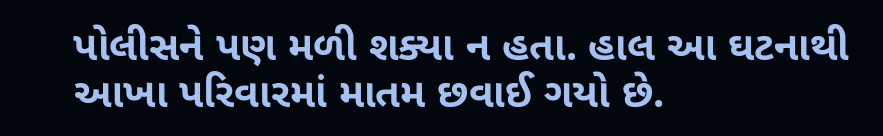પોલીસને પણ મળી શક્યા ન હતા. હાલ આ ઘટનાથી આખા પરિવારમાં માતમ છવાઈ ગયો છે.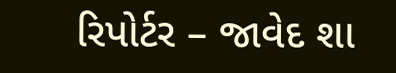રિપોર્ટર – જાવેદ શા